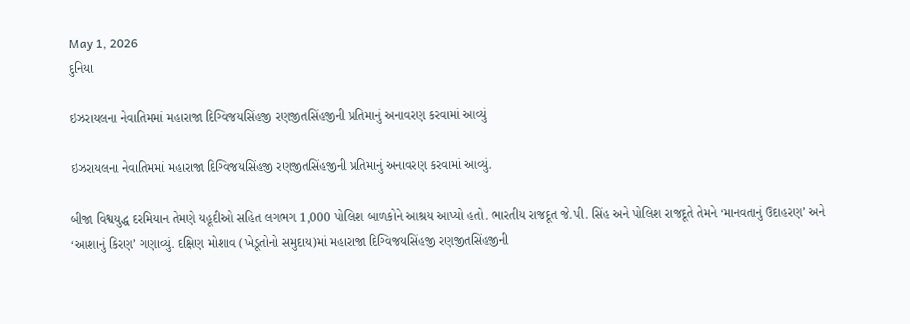May 1, 2026
દુનિયા

ઇઝરાયલના નેવાતિમમાં મહારાજા દિગ્વિજયસિંહજી રણજીતસિંહજીની પ્રતિમાનું અનાવરણ કરવામાં આવ્યું

ઇઝરાયલના નેવાતિમમાં મહારાજા દિગ્વિજયસિંહજી રણજીતસિંહજીની પ્રતિમાનું અનાવરણ કરવામાં આવ્યું.

બીજા વિશ્વયુદ્ધ દરમિયાન તેમણે યહૂદીઓ સહિત લગભગ 1,000 પોલિશ બાળકોને આશ્રય આપ્યો હતો. ભારતીય રાજદૂત જે.પી. સિંહ અને પોલિશ રાજદૂતે તેમને ‘માનવતાનું ઉદાહરણ’ અને ‘આશાનું કિરણ’ ગણાવ્યું. દક્ષિણ મોશાવ (ખેડૂતોનો સમુદાય)માં મહારાજા દિગ્વિજયસિંહજી રણજીતસિંહજીની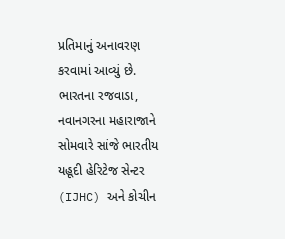પ્રતિમાનું અનાવરણ કરવામાં આવ્યું છે. ભારતના રજવાડા, નવાનગરના મહારાજાને સોમવારે સાંજે ભારતીય યહૂદી હેરિટેજ સેન્ટર (IJHC) અને કોચીન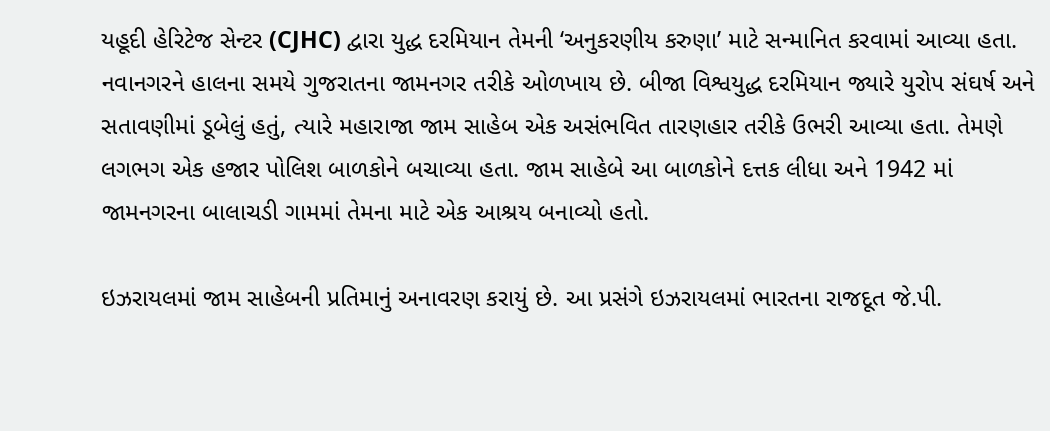યહૂદી હેરિટેજ સેન્ટર (CJHC) દ્વારા યુદ્ધ દરમિયાન તેમની ‘અનુકરણીય કરુણા’ માટે સન્માનિત કરવામાં આવ્યા હતા. નવાનગરને હાલના સમયે ગુજરાતના જામનગર તરીકે ઓળખાય છે. બીજા વિશ્વયુદ્ધ દરમિયાન જ્યારે યુરોપ સંઘર્ષ અને સતાવણીમાં ડૂબેલું હતું, ત્યારે મહારાજા જામ સાહેબ એક અસંભવિત તારણહાર તરીકે ઉભરી આવ્યા હતા. તેમણે લગભગ એક હજાર પોલિશ બાળકોને બચાવ્યા હતા. જામ સાહેબે આ બાળકોને દત્તક લીધા અને 1942 માં જામનગરના બાલાચડી ગામમાં તેમના માટે એક આશ્રય બનાવ્યો હતો.

ઇઝરાયલમાં જામ સાહેબની પ્રતિમાનું અનાવરણ કરાયું છે. આ પ્રસંગે ઇઝરાયલમાં ભારતના રાજદૂત જે.પી.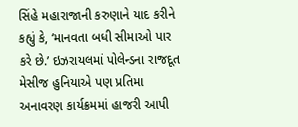સિંહે મહારાજાની કરુણાને યાદ કરીને કહ્યું કે, ‘માનવતા બધી સીમાઓ પાર કરે છે.’ ઇઝરાયલમાં પોલેન્ડના રાજદૂત મેસીજ હુનિયાએ પણ પ્રતિમા અનાવરણ કાર્યક્રમમાં હાજરી આપી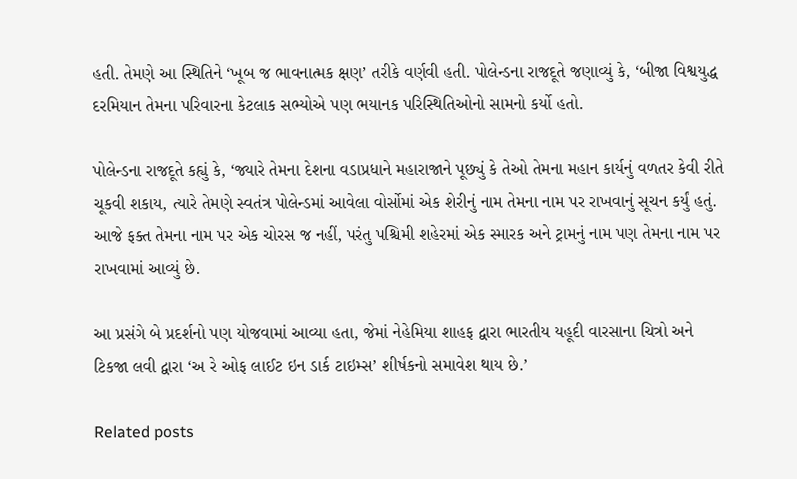હતી. તેમણે આ સ્થિતિને ‘ખૂબ જ ભાવનાત્મક ક્ષણ’ તરીકે વર્ણવી હતી. પોલેન્ડના રાજદૂતે જણાવ્યું કે, ‘બીજા વિશ્વયુદ્ધ દરમિયાન તેમના પરિવારના કેટલાક સભ્યોએ પણ ભયાનક પરિસ્થિતિઓનો સામનો કર્યો હતો.

પોલેન્ડના રાજદૂતે કહ્યું કે, ‘જ્યારે તેમના દેશના વડાપ્રધાને મહારાજાને પૂછ્યું કે તેઓ તેમના મહાન કાર્યનું વળતર કેવી રીતે ચૂકવી શકાય, ત્યારે તેમણે સ્વતંત્ર પોલેન્ડમાં આવેલા વોર્સોમાં એક શેરીનું નામ તેમના નામ પર રાખવાનું સૂચન કર્યું હતું. આજે ફક્ત તેમના નામ પર એક ચોરસ જ નહીં, પરંતુ પશ્ચિમી શહેરમાં એક સ્મારક અને ટ્રામનું નામ પણ તેમના નામ પર રાખવામાં આવ્યું છે.

આ પ્રસંગે બે પ્રદર્શનો પણ યોજવામાં આવ્યા હતા, જેમાં નેહેમિયા શાહફ દ્વારા ભારતીય યહૂદી વારસાના ચિત્રો અને ટિકજા લવી દ્વારા ‘અ રે ઓફ લાઈટ ઇન ડાર્ક ટાઇમ્સ’ શીર્ષકનો સમાવેશ થાય છે.’

Related posts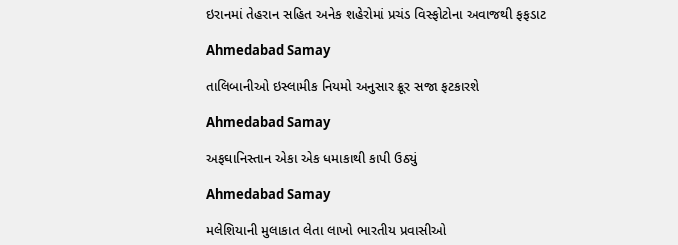ઇરાનમાં તેહરાન સહિત અનેક શહેરોમાં પ્રચંડ વિસ્ફોટોના અવાજથી ફફડાટ

Ahmedabad Samay

તાલિબાનીઓ ઇસ્લામીક નિયમો અનુસાર ક્રૂર સજા ફટકારશે

Ahmedabad Samay

અફઘાનિસ્તાન એકા એક ધમાકાથી કાપી ઉઠ્યું

Ahmedabad Samay

મલેશિયાની મુલાકાત લેતા લાખો ભારતીય પ્રવાસીઓ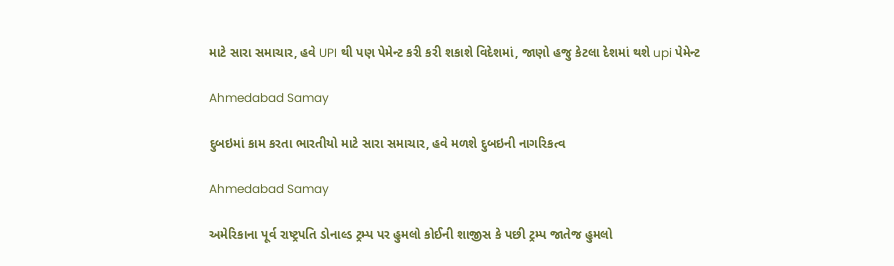માટે સારા સમાચાર, હવે UPI થી પણ પેમેન્ટ કરી કરી શકાશે વિદેશમાં, જાણો હજુ કેટલા દેશમાં થશે upi પેમેન્ટ

Ahmedabad Samay

દુબઇમાં કામ કરતા ભારતીયો માટે સારા સમાચાર, હવે મળશે દુબઇની નાગરિકત્વ

Ahmedabad Samay

અમેરિકાના પૂર્વ રાષ્ટ્રપતિ ડોનાલ્ડ ટ્રમ્પ પર હુમલો કોઈની શાજીસ કે પછી ટ્રમ્પ જાતેજ હુમલો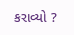કરાવ્યો ?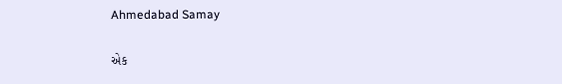Ahmedabad Samay

એક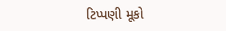ટિપ્પણી મૂકો